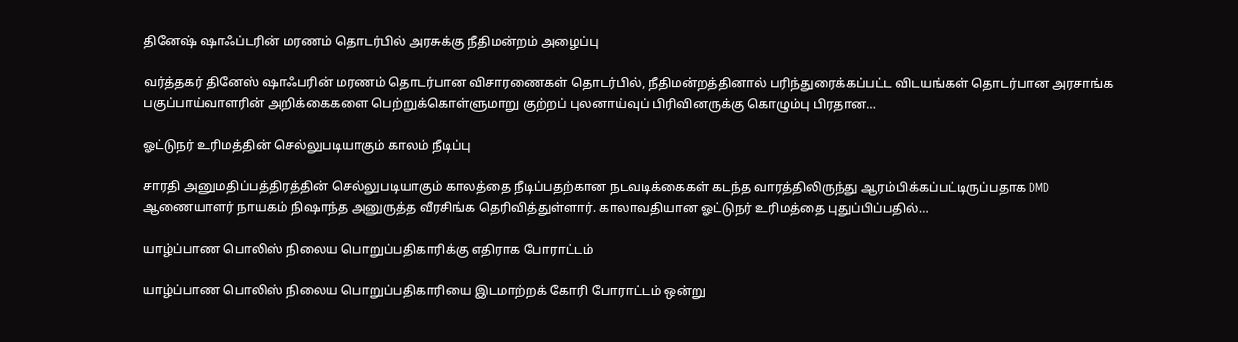தினேஷ் ஷாஃப்டரின் மரணம் தொடர்பில் அரசுக்கு நீதிமன்றம் அழைப்பு

வர்த்தகர் தினேஸ் ஷாஃபரின் மரணம் தொடர்பான விசாரணைகள் தொடர்பில், நீதிமன்றத்தினால் பரிந்துரைக்கப்பட்ட விடயங்கள் தொடர்பான அரசாங்க பகுப்பாய்வாளரின் அறிக்கைகளை பெற்றுக்கொள்ளுமாறு குற்றப் புலனாய்வுப் பிரிவினருக்கு கொழும்பு பிரதான…

ஓட்டுநர் உரிமத்தின் செல்லுபடியாகும் காலம் நீடிப்பு

சாரதி அனுமதிப்பத்திரத்தின் செல்லுபடியாகும் காலத்தை நீடிப்பதற்கான நடவடிக்கைகள் கடந்த வாரத்திலிருந்து ஆரம்பிக்கப்பட்டிருப்பதாக DMD ஆணையாளர் நாயகம் நிஷாந்த அனுருத்த வீரசிங்க தெரிவித்துள்ளார். காலாவதியான ஓட்டுநர் உரிமத்தை புதுப்பிப்பதில்…

யாழ்ப்பாண பொலிஸ் நிலைய பொறுப்பதிகாரிக்கு எதிராக போராட்டம்

யாழ்ப்பாண பொலிஸ் நிலைய பொறுப்பதிகாரியை இடமாற்றக் கோரி போராட்டம் ஒன்று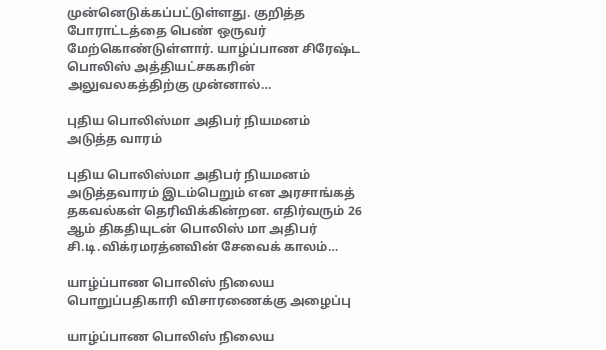முன்னெடுக்கப்பட்டுள்ளது. குறித்த போராட்டத்தை பெண் ஒருவர் மேற்கொண்டுள்ளார். யாழ்ப்பாண சிரேஷ்ட பொலிஸ் அத்தியட்சககரின் அலுவலகத்திற்கு முன்னால்…

புதிய பொலிஸ்மா அதிபர் நியமனம் அடுத்த வாரம்

புதிய பொலிஸ்மா அதிபர் நியமனம் அடுத்தவாரம் இடம்பெறும் என அரசாங்கத் தகவல்கள் தெரிவிக்கின்றன. எதிர்வரும் 26 ஆம் திகதியுடன் பொலிஸ் மா அதிபர் சி.டி.விக்ரமரத்னவின் சேவைக் காலம்…

யாழ்ப்பாண பொலிஸ் நிலைய பொறுப்பதிகாரி விசாரணைக்கு அழைப்பு

யாழ்ப்பாண பொலிஸ் நிலைய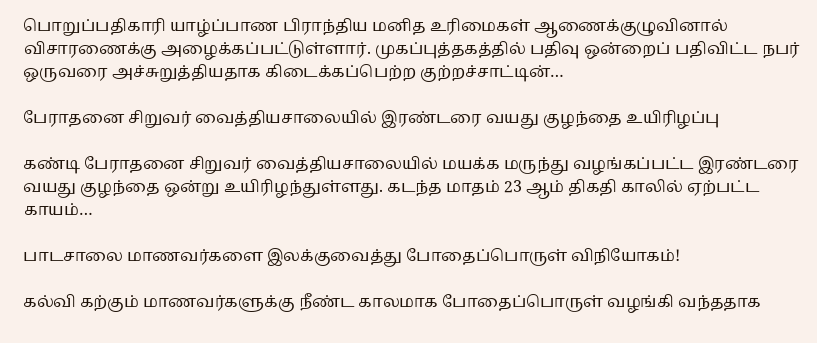பொறுப்பதிகாரி யாழ்ப்பாண பிராந்திய மனித உரிமைகள் ஆணைக்குழுவினால் விசாரணைக்கு அழைக்கப்பட்டுள்ளார். முகப்புத்தகத்தில் பதிவு ஒன்றைப் பதிவிட்ட நபர் ஒருவரை அச்சுறுத்தியதாக கிடைக்கப்பெற்ற குற்றச்சாட்டின்…

பேராதனை சிறுவர் வைத்தியசாலையில் இரண்டரை வயது குழந்தை உயிரிழப்பு

கண்டி பேராதனை சிறுவர் வைத்தியசாலையில் மயக்க மருந்து வழங்கப்பட்ட இரண்டரை வயது குழந்தை ஒன்று உயிரிழந்துள்ளது. கடந்த மாதம் 23 ஆம் திகதி காலில் ஏற்பட்ட காயம்…

பாடசாலை மாணவர்களை இலக்குவைத்து போதைப்பொருள் விநியோகம்!

கல்வி கற்கும் மாணவர்களுக்கு நீண்ட காலமாக போதைப்பொருள் வழங்கி வந்ததாக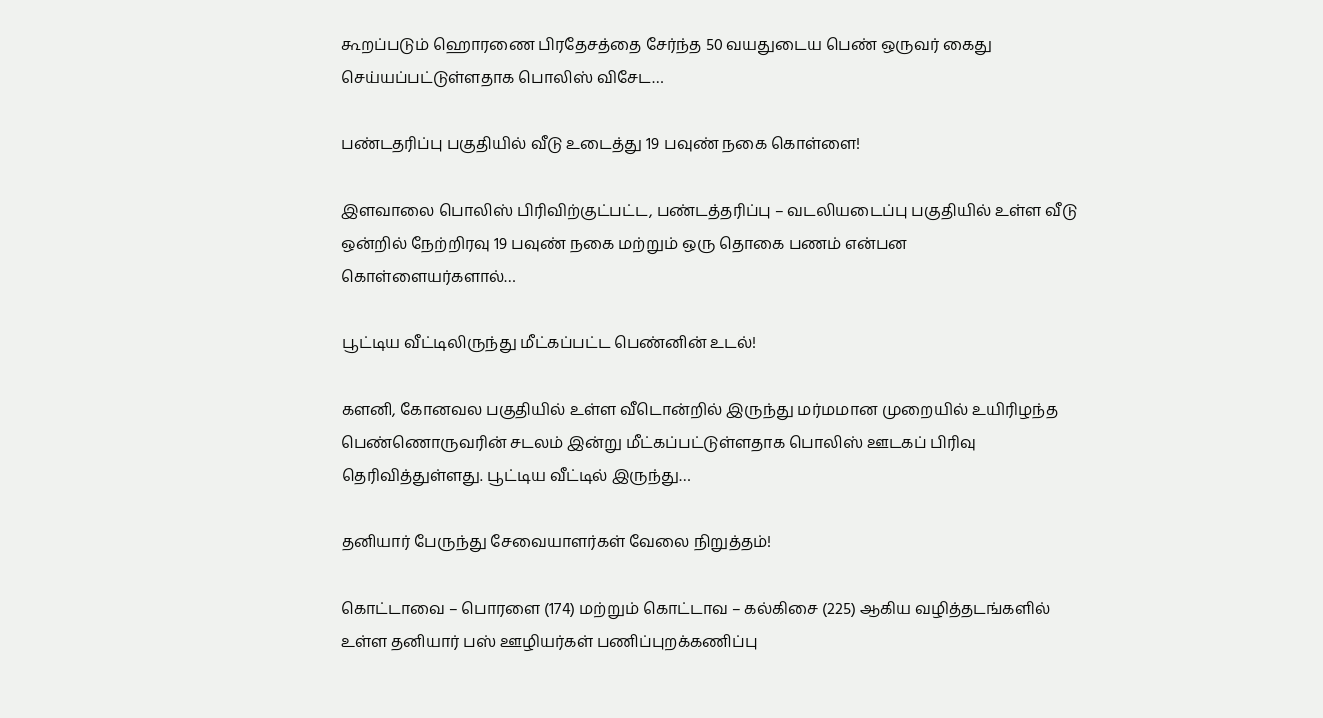கூறப்படும் ஹொரணை பிரதேசத்தை சேர்ந்த 50 வயதுடைய பெண் ஒருவர் கைது செய்யப்பட்டுள்ளதாக பொலிஸ் விசேட…

பண்டதரிப்பு பகுதியில் வீடு உடைத்து 19 பவுண் நகை கொள்ளை!

இளவாலை பொலிஸ் பிரிவிற்குட்பட்ட, பண்டத்தரிப்பு – வடலியடைப்பு பகுதியில் உள்ள வீடு ஒன்றில் நேற்றிரவு 19 பவுண் நகை மற்றும் ஒரு தொகை பணம் என்பன கொள்ளையர்களால்…

பூட்டிய வீட்டிலிருந்து மீட்கப்பட்ட பெண்னின் உடல்!

களனி, கோனவல பகுதியில் உள்ள வீடொன்றில் இருந்து மர்மமான முறையில் உயிரிழந்த பெண்ணொருவரின் சடலம் இன்று மீட்கப்பட்டுள்ளதாக பொலிஸ் ஊடகப் பிரிவு தெரிவித்துள்ளது. பூட்டிய வீட்டில் இருந்து…

தனியார் பேருந்து சேவையாளர்கள் வேலை நிறுத்தம்!

கொட்டாவை – பொரளை (174) மற்றும் கொட்டாவ – கல்கிசை (225) ஆகிய வழித்தடங்களில் உள்ள தனியார் பஸ் ஊழியர்கள் பணிப்புறக்கணிப்பு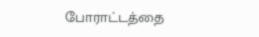போராட்டத்தை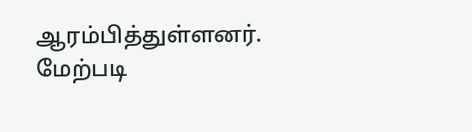ஆரம்பித்துள்ளனர். மேற்படி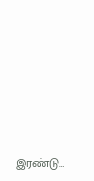இரண்டு…